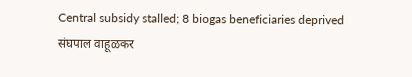Central subsidy stalled; 8 biogas beneficiaries deprived
संघपाल वाहूळकर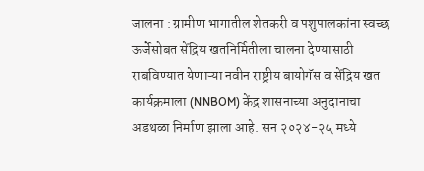जालना : ग्रामीण भागातील शेतकरी व पशुपालकांना स्वच्छ ऊर्जेसोबत सेंद्रिय खतनिर्मितीला चालना देण्यासाठी राबविण्यात येणाऱ्या नवीन राष्ट्रीय बायोगॅस व सेंद्रिय खत कार्यक्रमाला (NNBOM) केंद्र शासनाच्या अनुदानाचा अडथळा निर्माण झाला आहे. सन २०२४-२५ मध्ये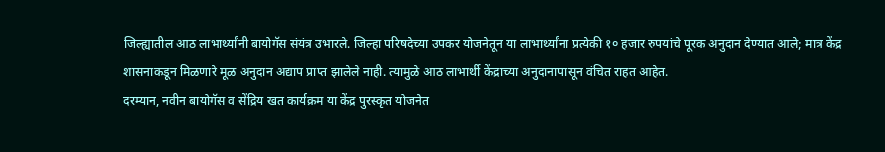जिल्ह्यातील आठ लाभार्थ्यांनी बायोगॅस संयंत्र उभारले. जिल्हा परिषदेच्या उपकर योजनेतून या लाभार्थ्यांना प्रत्येकी १० हजार रुपयांचे पूरक अनुदान देण्यात आले; मात्र केंद्र शासनाकडून मिळणारे मूळ अनुदान अद्याप प्राप्त झालेले नाही. त्यामुळे आठ लाभार्थी केंद्राच्या अनुदानापासून वंचित राहत आहेत.
दरम्यान, नवीन बायोगॅस व सेंद्रिय खत कार्यक्रम या केंद्र पुरस्कृत योजनेत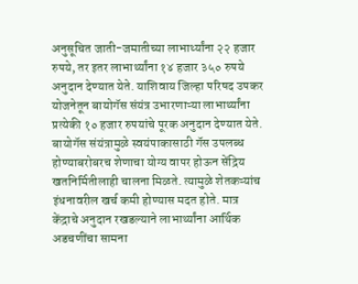अनुसूचित जाती-जमातीच्या लाभार्थ्यांना २२ हजार रुपये, तर इतर लाभार्थ्यांना १४ हजार ३५० रुपये अनुदान देण्यात येते. याशिवाय जिल्हा परिषद उपकर योजनेतून बायोगॅस संयंत्र उभारणाऱ्या लाभार्थ्यांना प्रत्येकी १० हजार रुपयांचे पूरक अनुदान देण्यात येते. बायोगॅस संयंत्रामुळे स्वयंपाकासाठी गॅस उपलब्ध होण्याबरोबरच शेणाचा योग्य वापर होऊन सेंद्रिय खतनिर्मितीलाही चालना मिळते. त्यामुळे शेतकऱ्यांच इंधनावरील खर्च कमी होण्यास मदत होते. मात्र केंद्राचे अनुदान रखडल्याने लाभार्थ्यांना आर्थिक अडचणींचा सामना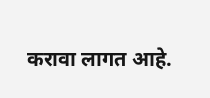करावा लागत आहे.